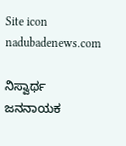Site icon nadubadenews.com

ನಿಸ್ವಾರ್ಥ ಜನನಾಯಕ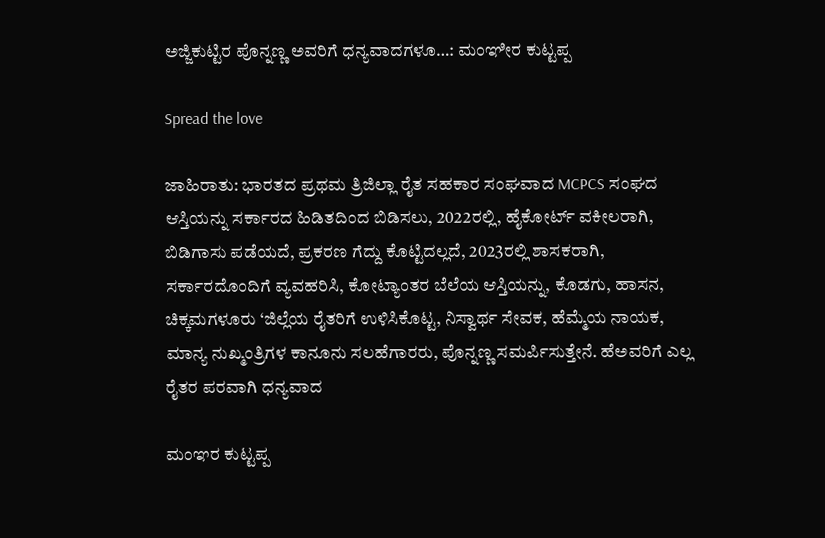ಅಜ್ಜಿಕುಟ್ಟಿರ ಪೊನ್ನಣ್ಣ ಅವರಿಗೆ ಧನ್ಯವಾದಗಳೂ…: ಮಂಞೀರ ಕುಟ್ಟಪ್ಪ

Spread the love

ಜಾಹಿರಾತು: ಭಾರತದ ಪ್ರಥಮ ತ್ರಿಜಿಲ್ಲಾ ರೈತ ಸಹಕಾರ ಸಂಘವಾದ MCPCS ಸಂಘದ ಆಸ್ತಿಯನ್ನು ಸರ್ಕಾರದ ಹಿಡಿತದಿಂದ ಬಿಡಿಸಲು, 2022ರಲ್ಲಿ, ಹೈಕೋರ್ಟ್ ವಕೀಲರಾಗಿ, ಬಿಡಿಗಾಸು ಪಡೆಯದೆ, ಪ್ರಕರಣ ಗೆದ್ದು ಕೊಟ್ಟಿದಲ್ಲದೆ, 2023ರಲ್ಲಿ ಶಾಸಕರಾಗಿ, ಸರ್ಕಾರದೊಂದಿಗೆ ವ್ಯವಹರಿಸಿ, ಕೋಟ್ಯಾಂತರ ಬೆಲೆಯ ಆಸ್ತಿಯನ್ನು, ಕೊಡಗು, ಹಾಸನ, ಚಿಕ್ಕಮಗಳೂರು ‘ಜಿಲ್ಲೆಯ ರೈತರಿಗೆ ಉಳಿಸಿಕೊಟ್ಟ, ನಿಸ್ವಾರ್ಥ ಸೇವಕ, ಹೆಮ್ಮೆಯ ನಾಯಕ, ಮಾನ್ಯ ನುಖ್ಮಂತ್ರಿಗಳ ಕಾನೂನು ಸಲಹೆಗಾರರು, ಪೊನ್ನಣ್ಣ ಸಮರ್ಪಿಸುತ್ತೇನೆ. ಹೆಅವರಿಗೆ ಎಲ್ಲ ರೈತರ ಪರವಾಗಿ ಧನ್ಯವಾದ

ಮಂಞರ ಕುಟ್ಟಪ್ಪ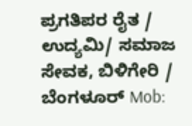ಪ್ರಗತಿಪರ ರೈತ / ಉದ್ಯಮಿ/ ಸಮಾಜ ಸೇವಕ, ಬಿಳಿಗೇರಿ / ಬೆಂಗಳೂರ್ Mob: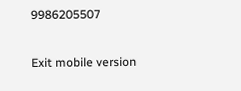9986205507

Exit mobile version